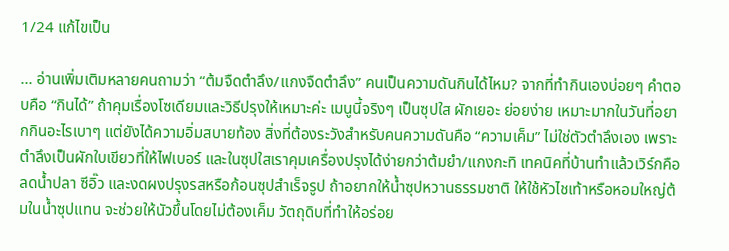1/24 แก้ไขเป็น

... อ่านเพิ่มเติมหลายคนถามว่า “ต้มจืดตำลึง/แกงจืดตำลึง” คนเป็นความดันกินได้ไหม? จากที่ทำกินเองบ่อยๆ คำตอบคือ “กินได้” ถ้าคุมเรื่องโซเดียมและวิธีปรุงให้เหมาะค่ะ เมนูนี้จริงๆ เป็นซุปใส ผักเยอะ ย่อยง่าย เหมาะมากในวันที่อยากกินอะไรเบาๆ แต่ยังได้ความอิ่มสบายท้อง สิ่งที่ต้องระวังสำหรับคนความดันคือ “ความเค็ม” ไม่ใช่ตัวตำลึงเอง เพราะตำลึงเป็นผักใบเขียวที่ให้ไฟเบอร์ และในซุปใสเราคุมเครื่องปรุงได้ง่ายกว่าต้มยำ/แกงกะทิ เทคนิคที่บ้านทำแล้วเวิร์กคือ ลดน้ำปลา ซีอิ๊ว และงดผงปรุงรสหรือก้อนซุปสำเร็จรูป ถ้าอยากให้น้ำซุปหวานธรรมชาติ ให้ใช้หัวไชเท้าหรือหอมใหญ่ต้มในน้ำซุปแทน จะช่วยให้นัวขึ้นโดยไม่ต้องเค็ม วัตถุดิบที่ทำให้อร่อย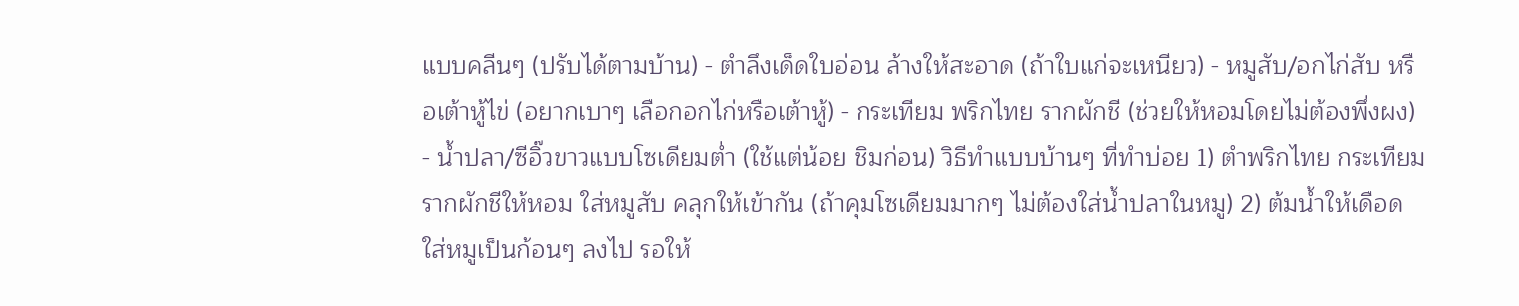แบบคลีนๆ (ปรับได้ตามบ้าน) - ตำลึงเด็ดใบอ่อน ล้างให้สะอาด (ถ้าใบแก่จะเหนียว) - หมูสับ/อกไก่สับ หรือเต้าหู้ไข่ (อยากเบาๆ เลือกอกไก่หรือเต้าหู้) - กระเทียม พริกไทย รากผักชี (ช่วยให้หอมโดยไม่ต้องพึ่งผง) - น้ำปลา/ซีอิ๊วขาวแบบโซเดียมต่ำ (ใช้แต่น้อย ชิมก่อน) วิธีทำแบบบ้านๆ ที่ทำบ่อย 1) ตำพริกไทย กระเทียม รากผักชีให้หอม ใส่หมูสับ คลุกให้เข้ากัน (ถ้าคุมโซเดียมมากๆ ไม่ต้องใส่น้ำปลาในหมู) 2) ต้มน้ำให้เดือด ใส่หมูเป็นก้อนๆ ลงไป รอให้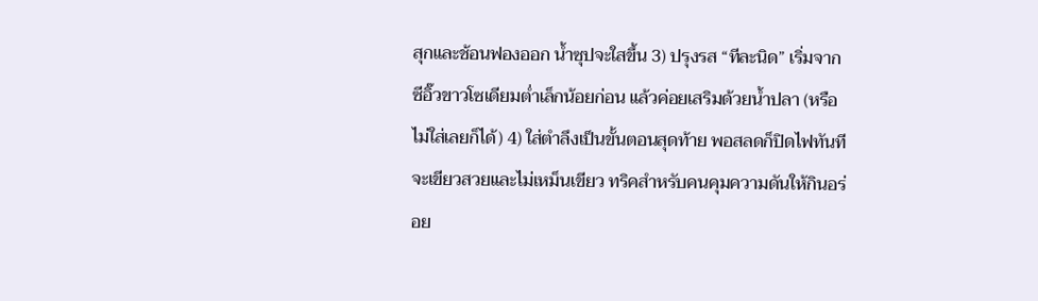สุกและช้อนฟองออก น้ำซุปจะใสขึ้น 3) ปรุงรส “ทีละนิด” เริ่มจากซีอิ๊วขาวโซเดียมต่ำเล็กน้อยก่อน แล้วค่อยเสริมด้วยน้ำปลา (หรือไม่ใส่เลยก็ได้) 4) ใส่ตำลึงเป็นขั้นตอนสุดท้าย พอสลดก็ปิดไฟทันที จะเขียวสวยและไม่เหม็นเขียว ทริคสำหรับคนคุมความดันให้กินอร่อย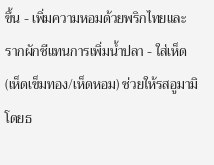ขึ้น - เพิ่มความหอมด้วยพริกไทยและรากผักชีแทนการเพิ่มน้ำปลา - ใส่เห็ด (เห็ดเข็มทอง/เห็ดหอม) ช่วยให้รสอูมามิโดยธ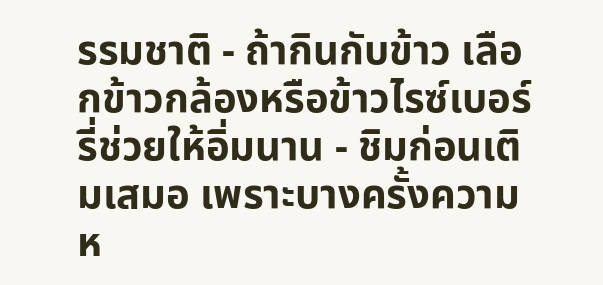รรมชาติ - ถ้ากินกับข้าว เลือกข้าวกล้องหรือข้าวไรซ์เบอร์รี่ช่วยให้อิ่มนาน - ชิมก่อนเติมเสมอ เพราะบางครั้งความห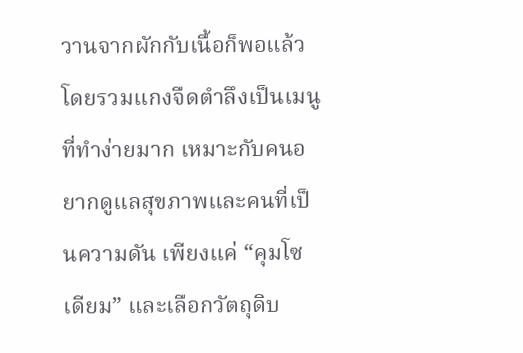วานจากผักกับเนื้อก็พอแล้ว โดยรวมแกงจืดตำลึงเป็นเมนูที่ทำง่ายมาก เหมาะกับคนอยากดูแลสุขภาพและคนที่เป็นความดัน เพียงแค่ “คุมโซเดียม” และเลือกวัตถุดิบ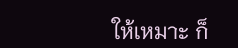ให้เหมาะ ก็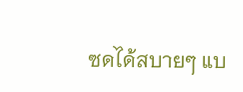ซดได้สบายๆ แบ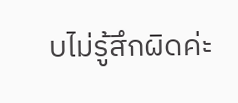บไม่รู้สึกผิดค่ะ